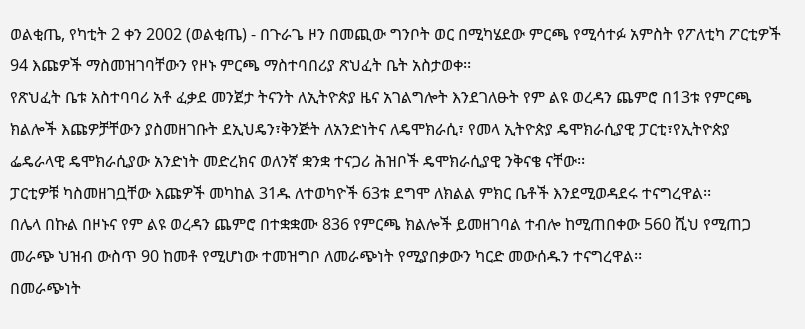ወልቂጤ, የካቲት 2 ቀን 2002 (ወልቂጤ) - በጉራጌ ዞን በመጪው ግንቦት ወር በሚካሄደው ምርጫ የሚሳተፉ አምስት የፖለቲካ ፖርቲዎች 94 እጩዎች ማስመዝገባቸውን የዞኑ ምርጫ ማስተባበሪያ ጽህፈት ቤት አስታወቀ፡፡
የጽህፈት ቤቱ አስተባባሪ አቶ ፈቃደ መንጀታ ትናንት ለኢትዮጵያ ዜና አገልግሎት እንደገለፁት የም ልዩ ወረዳን ጨምሮ በ13ቱ የምርጫ ክልሎች እጩዎቻቸውን ያስመዘገቡት ደኢህዴን፣ቅንጅት ለአንድነትና ለዴሞክራሲ፣ የመላ ኢትዮጵያ ዴሞክራሲያዊ ፓርቲ፣የኢትዮጵያ ፌዴራላዊ ዴሞክራሲያው አንድነት መድረክና ወለንኛ ቋንቋ ተናጋሪ ሕዝቦች ዴሞክራሲያዊ ንቅናቄ ናቸው፡፡
ፓርቲዎቹ ካስመዘገቧቸው እጩዎች መካከል 31ዱ ለተወካዮች 63ቱ ደግሞ ለክልል ምክር ቤቶች እንደሚወዳደሩ ተናግረዋል፡፡
በሌላ በኩል በዞኑና የም ልዩ ወረዳን ጨምሮ በተቋቋሙ 836 የምርጫ ክልሎች ይመዘገባል ተብሎ ከሚጠበቀው 560 ሺህ የሚጠጋ
መራጭ ህዝብ ውስጥ 90 ከመቶ የሚሆነው ተመዝግቦ ለመራጭነት የሚያበቃውን ካርድ መውሰዱን ተናግረዋል፡፡
በመራጭነት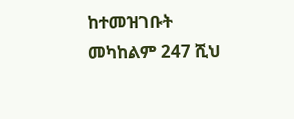ከተመዝገቡት መካከልም 247 ሺህ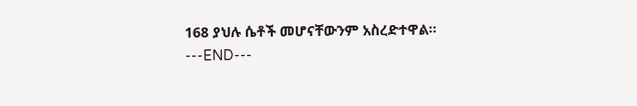168 ያህሉ ሴቶች መሆናቸውንም አስረድተዋል፡፡
---END---